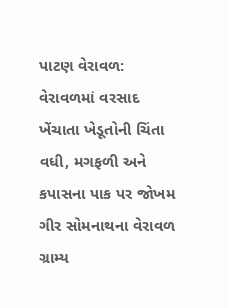પાટણ વેરાવળ: વેરાવળમાં વરસાદ ખેંચાતા ખેડૂતોની ચિંતા વધી, મગફળી અને કપાસના પાક પર જોખમ
ગીર સોમનાથના વેરાવળ ગ્રામ્ય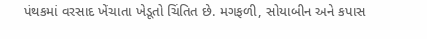પંથકમાં વરસાદ ખેંચાતા ખેડૂતો ચિંતિત છે. મગફળી, સોયાબીન અને કપાસ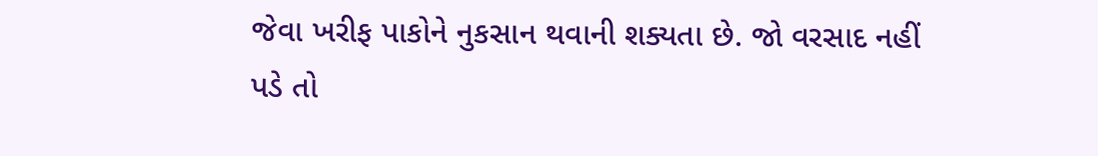જેવા ખરીફ પાકોને નુકસાન થવાની શક્યતા છે. જો વરસાદ નહીં પડે તો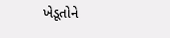ખેડૂતોને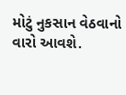મોટું નુકસાન વેઠવાનો વારો આવશે.